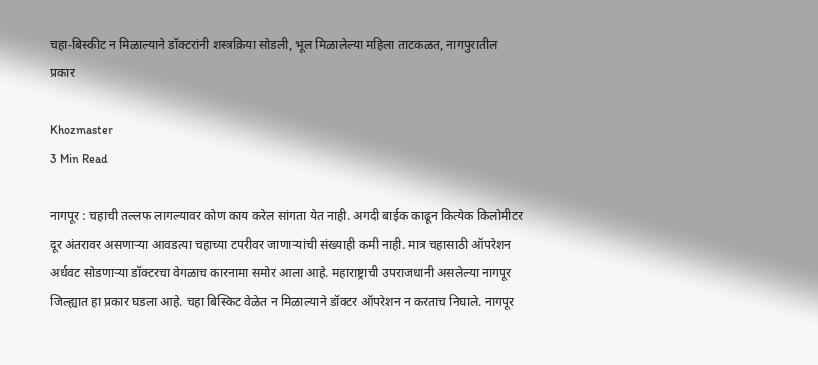चहा-बिस्कीट न मिळाल्याने डॉक्टरांनी शस्त्रक्रिया सोडली, भूल मिळालेल्या महिला ताटकळत, नागपुरातील प्रकार

Khozmaster
3 Min Read

नागपूर : चहाची तल्लफ लागल्यावर कोण काय करेल सांगता येत नाही. अगदी बाईक काढून कित्येक किलोमीटर दूर अंतरावर असणाऱ्या आवडत्या चहाच्या टपरीवर जाणाऱ्यांची संख्याही कमी नाही. मात्र चहासाठी ऑपरेशन अर्धवट सोडणाऱ्या डॉक्टरचा वेगळाच कारनामा समोर आला आहे. महाराष्ट्राची उपराजधानी असलेल्या नागपूर जिल्ह्यात हा प्रकार घडला आहे. चहा बिस्किट वेळेत न मिळाल्याने डॉक्टर ऑपरेशन न करताच निघाले. नागपूर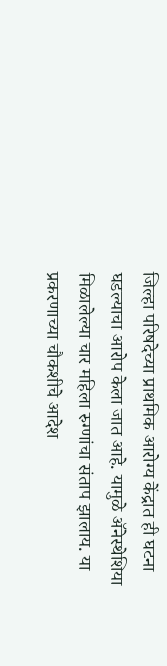जिल्हा परिषदेच्या प्राथमिक आरोग्य केंद्रात ही घटना घडल्याचा आरोप केला जात आहे. यामुळे ॲनेस्थेशिया मिळालेल्या चार महिला रुग्णांचा संताप झालाय. या प्रकरणाच्या चौकशीचे आदेश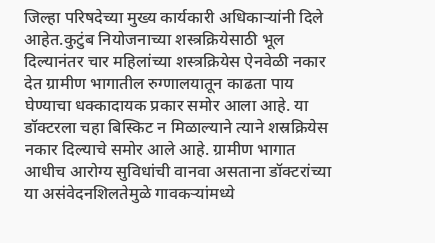जिल्हा परिषदेच्या मुख्य कार्यकारी अधिकाऱ्यांनी दिले आहेत.कुटुंब नियोजनाच्या शस्त्रक्रियेसाठी भूल दिल्यानंतर चार महिलांच्या शस्त्रक्रियेस ऐनवेळी नकार देत ग्रामीण भागातील रुग्णालयातून काढता पाय घेण्याचा धक्कादायक प्रकार समोर आला आहे. या डॉक्टरला चहा बिस्किट न मिळाल्याने त्याने शस्रक्रियेस नकार दिल्याचे समोर आले आहे. ग्रामीण भागात आधीच आरोग्य सुविधांची वानवा असताना डॉक्टरांच्या या असंवेदनशिलतेमुळे गावकऱ्यांमध्ये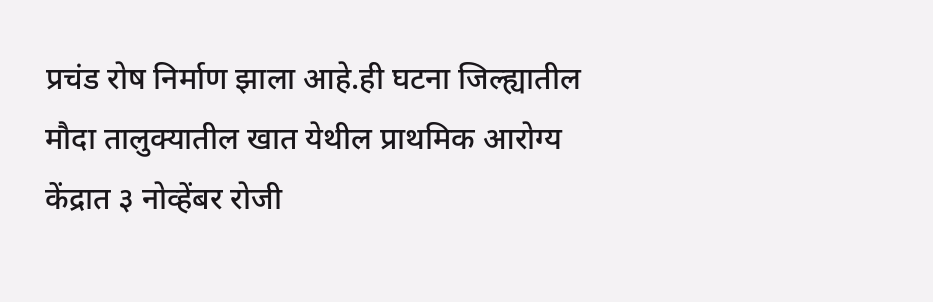प्रचंड रोष निर्माण झाला आहे.ही घटना जिल्ह्यातील मौदा तालुक्यातील खात येथील प्राथमिक आरोग्य केंद्रात ३ नोव्हेंबर रोजी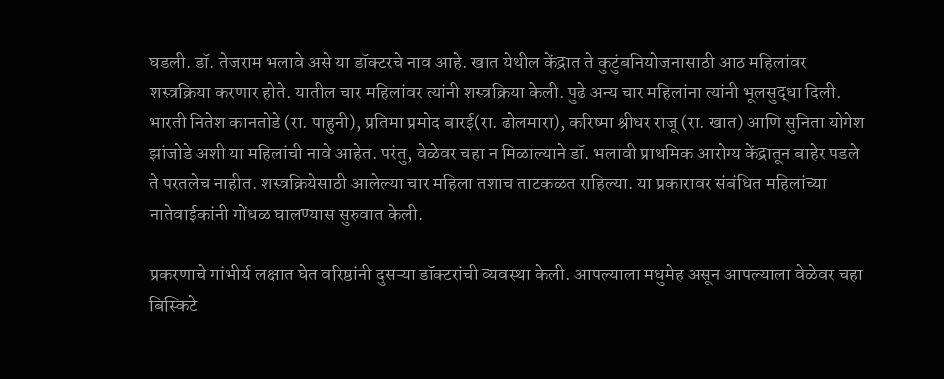घडली. डॉ. तेजराम भलावे असे या डॉक्टरचे नाव आहे. खात येथील केंद्रात ते कुटुंबनियोजनासाठी आठ महिलांवर शस्त्रक्रिया करणार होते. यातील चार महिलांवर त्यांनी शस्त्रक्रिया केली. पुढे अन्य चार महिलांना त्यांनी भूलसुद्धा दिली.
भारती नितेश कानतोडे (रा. पाहुनी), प्रतिमा प्रमोद बारई(रा. ढोलमारा), करिष्मा श्रीधर राजू (रा. खात) आणि सुनिता योगेश झांजोडे अशी या महिलांची नावे आहेत. परंतु, वेळेवर चहा न मिळाल्याने डॉ. भलावी प्राथमिक आरोग्य केंद्रातून बाहेर पडले ते परतलेच नाहीत. शस्त्रक्रियेसाठी आलेल्या चार महिला तशाच ताटकळत राहिल्या. या प्रकारावर संबंधित महिलांच्या नातेवाईकांनी गोंधळ घालण्यास सुरुवात केली.

प्रकरणाचे गांभीर्य लक्षात घेत वरिष्ठांनी दुसऱ्या डॉक्टरांची व्यवस्था केली. आपल्याला मधुमेह असून आपल्याला वेळेवर चहा बिस्किटे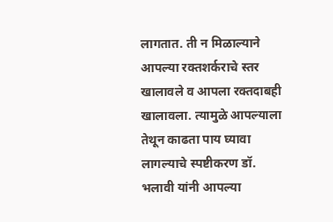लागतात. ती न मिळाल्याने आपल्या रक्तशर्कराचे स्तर खालावले व आपला रक्तदाबही खालावला. त्यामुळे आपल्याला तेथून काढता पाय घ्यावा लागल्याचे स्पष्टीकरण डॉ. भलावी यांनी आपल्या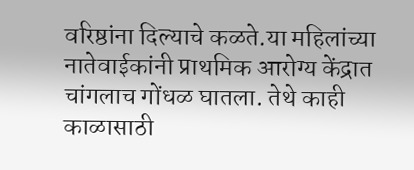वरिष्ठांना दिल्याचे कळते.या महिलांच्या नातेवाईकांनी प्राथमिक आरोग्य केंद्रात चांगलाच गोंधळ घातला. तेथे काही काळासाठी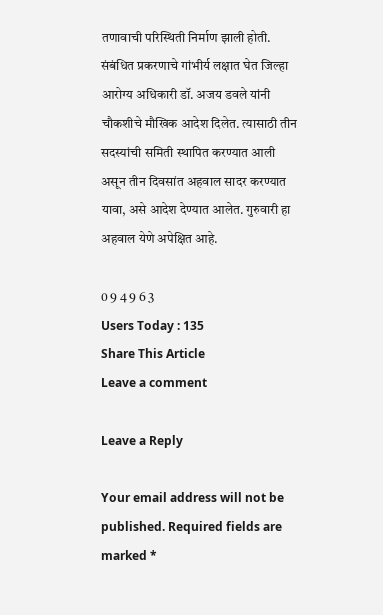तणावाची परिस्थिती निर्माण झाली होती. संबंधित प्रकरणाचे गांभीर्य लक्षात घेत जिल्हा आरोग्य अधिकारी डॉ. अजय डवले यांनी चौकशीचे मौखिक आदेश दिलेत. त्यासाठी तीन सदस्यांची समिती स्थापित करण्यात आली असून तीन दिवसांत अहवाल सादर करण्यात यावा, असे आदेश देण्यात आलेत. गुरुवारी हा अहवाल येणे अपेक्षित आहे.

0 9 4 9 6 3
Users Today : 135
Share This Article
Leave a comment

Leave a Reply

Your email address will not be published. Required fields are marked *